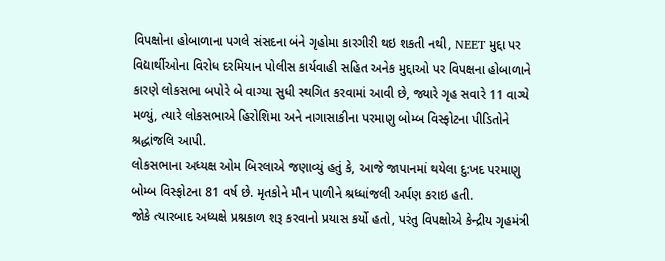વિપક્ષોના હોબાળાના પગલે સંસદના બંને ગૃહોમા કારગીરી થઇ શકતી નથી, NEET મુદ્દા પર વિદ્યાર્થીઓના વિરોધ દરમિયાન પોલીસ કાર્યવાહી સહિત અનેક મુદ્દાઓ પર વિપક્ષના હોબાળાને કારણે લોકસભા બપોરે બે વાગ્યા સુધી સ્થગિત કરવામાં આવી છે, જ્યારે ગૃહ સવારે 11 વાગ્યે મળ્યું, ત્યારે લોકસભાએ હિરોશિમા અને નાગાસાકીના પરમાણુ બોમ્બ વિસ્ફોટના પીડિતોને શ્રદ્ધાંજલિ આપી.
લોકસભાના અધ્યક્ષ ઓમ બિરલાએ જણાવ્યું હતું કે, આજે જાપાનમાં થયેલા દુ:ખદ પરમાણુ બોમ્બ વિસ્ફોટના 81 વર્ષ છે. મૃતકોને મૌન પાળીને શ્રધ્ધાંજલી અર્પણ કરાઇ હતી.
જોકે ત્યારબાદ અધ્યક્ષે પ્રશ્નકાળ શરૂ કરવાનો પ્રયાસ કર્યો હતો, પરંતુ વિપક્ષોએ કેન્દ્રીય ગૃહમંત્રી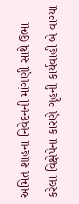અમિત શાહના નિવેદનની માંગણી સાથે ઉભા કરેલા વિક્ષેપેના કારણે ગૃહની કાર્યવાહી બે વાગ્યા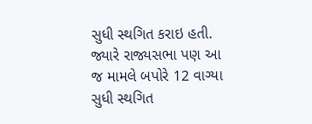સુધી સ્થગિત કરાઇ હતી. જ્યારે રાજ્યસભા પણ આ જ મામલે બપોરે 12 વાગ્યા સુધી સ્થગિત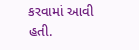કરવામાં આવી હતી.